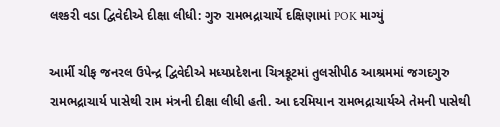લશ્કરી વડા દ્વિવેદીએ દીક્ષા લીધી: ગુરુ રામભદ્રાચાર્યે દક્ષિણામાં POK માગ્યું

આર્મી ચીફ જનરલ ઉપેન્દ્ર દ્વિવેદીએ મધ્યપ્રદેશના ચિત્રકૂટમાં તુલસીપીઠ આશ્રમમાં જગદગુરુ રામભદ્રાચાર્ય પાસેથી રામ મંત્રની દીક્ષા લીધી હતી. આ દરમિયાન રામભદ્રાચાર્યએ તેમની પાસેથી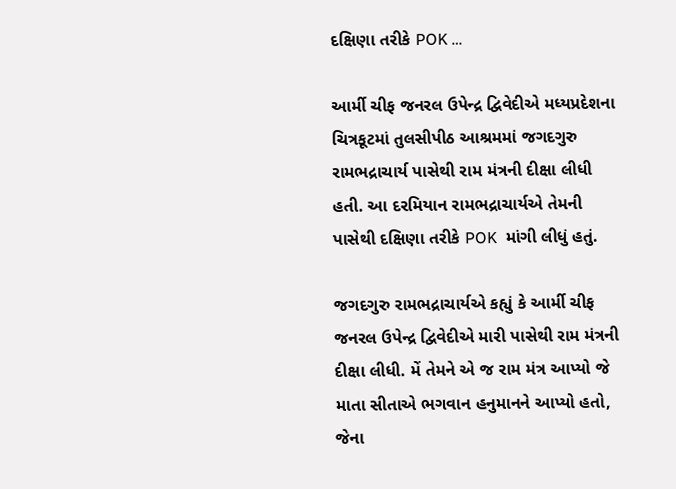દક્ષિણા તરીકે POK …

આર્મી ચીફ જનરલ ઉપેન્દ્ર દ્વિવેદીએ મધ્યપ્રદેશના ચિત્રકૂટમાં તુલસીપીઠ આશ્રમમાં જગદગુરુ રામભદ્રાચાર્ય પાસેથી રામ મંત્રની દીક્ષા લીધી હતી. આ દરમિયાન રામભદ્રાચાર્યએ તેમની પાસેથી દક્ષિણા તરીકે POK  માંગી લીધું હતું.

જગદગુરુ રામભદ્રાચાર્યએ કહ્યું કે આર્મી ચીફ જનરલ ઉપેન્દ્ર દ્વિવેદીએ મારી પાસેથી રામ મંત્રની દીક્ષા લીધી. મેં તેમને એ જ રામ મંત્ર આપ્યો જે માતા સીતાએ ભગવાન હનુમાનને આપ્યો હતો, જેના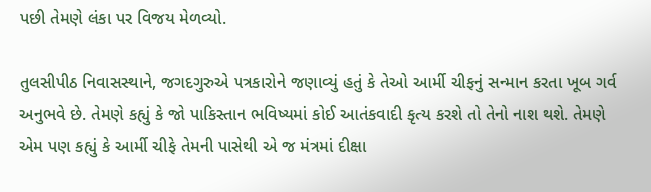પછી તેમણે લંકા પર વિજય મેળવ્યો.

તુલસીપીઠ નિવાસસ્થાને, જગદગુરુએ પત્રકારોને જણાવ્યું હતું કે તેઓ આર્મી ચીફનું સન્માન કરતા ખૂબ ગર્વ અનુભવે છે. તેમણે કહ્યું કે જો પાકિસ્તાન ભવિષ્યમાં કોઈ આતંકવાદી કૃત્ય કરશે તો તેનો નાશ થશે. તેમણે એમ પણ કહ્યું કે આર્મી ચીફે તેમની પાસેથી એ જ મંત્રમાં દીક્ષા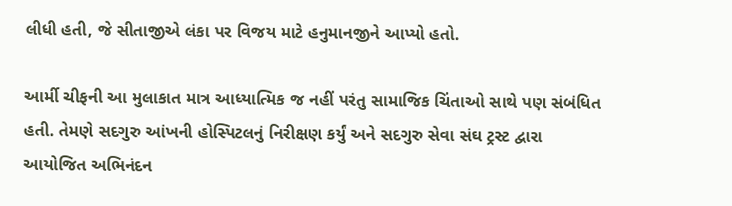લીધી હતી, જે સીતાજીએ લંકા પર વિજય માટે હનુમાનજીને આપ્યો હતો.

આર્મી ચીફની આ મુલાકાત માત્ર આધ્યાત્મિક જ નહીં પરંતુ સામાજિક ચિંતાઓ સાથે પણ સંબંધિત હતી. તેમણે સદગુરુ આંખની હોસ્પિટલનું નિરીક્ષણ કર્યું અને સદગુરુ સેવા સંઘ ટ્રસ્ટ દ્વારા આયોજિત અભિનંદન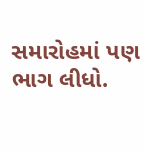સમારોહમાં પણ ભાગ લીધો.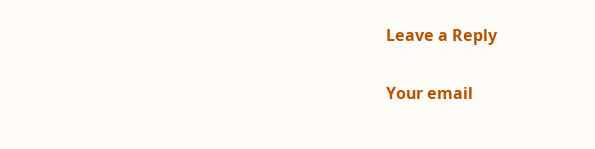Leave a Reply

Your email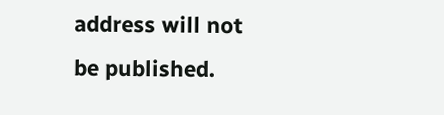address will not be published.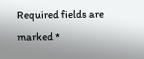Required fields are marked *